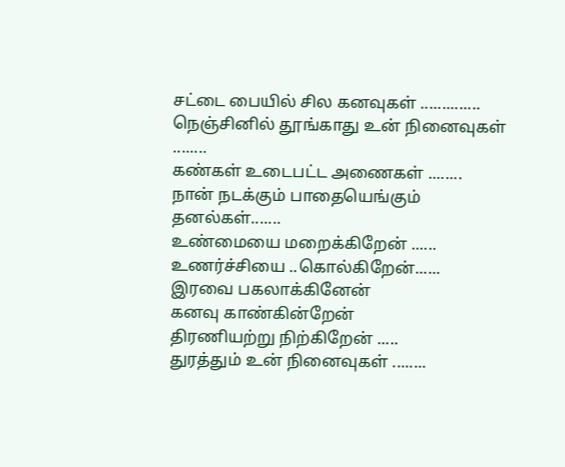சட்டை பையில் சில கனவுகள் ..............
நெஞ்சினில் தூங்காது உன் நினைவுகள் ........
கண்கள் உடைபட்ட அணைகள் ........
நான் நடக்கும் பாதையெங்கும் தனல்கள்.......
உண்மையை மறைக்கிறேன் ......
உணர்ச்சியை ..கொல்கிறேன்......
இரவை பகலாக்கினேன்
கனவு காண்கின்றேன்
திரணியற்று நிற்கிறேன் .....
துரத்தும் உன் நினைவுகள் ........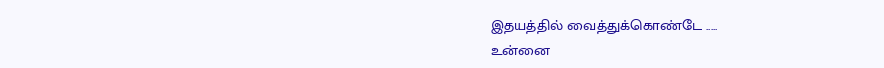இதயத்தில் வைத்துக்கொண்டே .....
உன்னை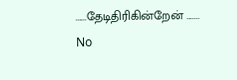......தேடிதிரிகின்றேன் .......
No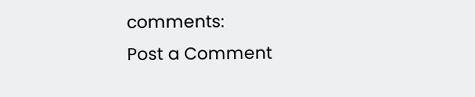comments:
Post a Comment